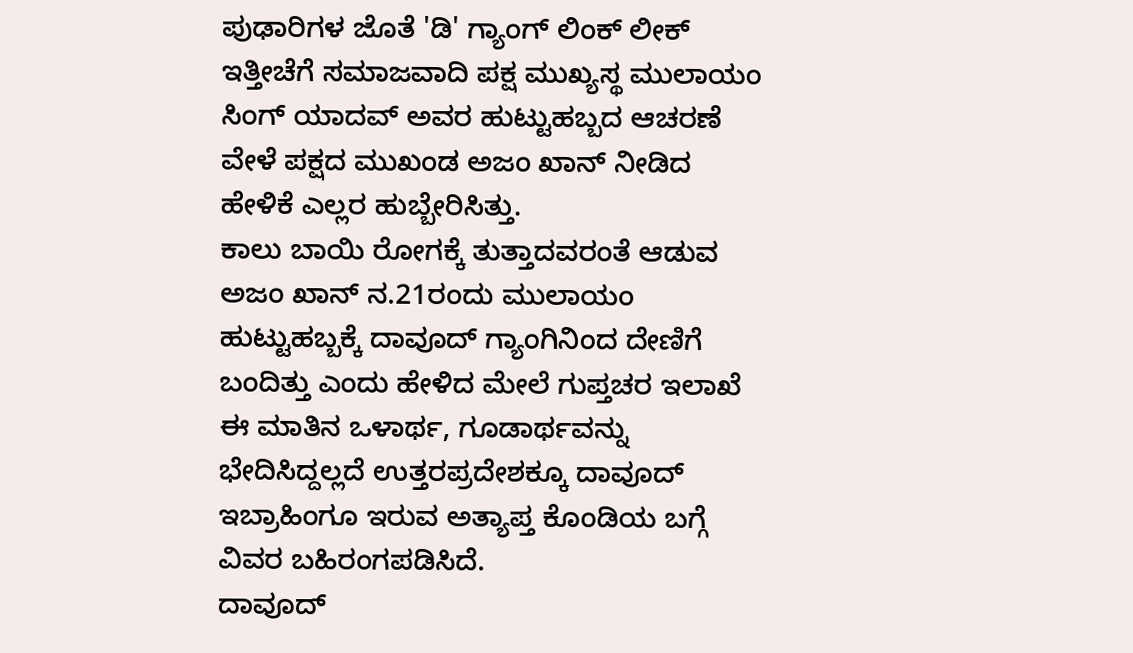ಪುಢಾರಿಗಳ ಜೊತೆ 'ಡಿ' ಗ್ಯಾಂಗ್ ಲಿಂಕ್ ಲೀಕ್
ಇತ್ತೀಚೆಗೆ ಸಮಾಜವಾದಿ ಪಕ್ಷ ಮುಖ್ಯಸ್ಥ ಮುಲಾಯಂ ಸಿಂಗ್ ಯಾದವ್ ಅವರ ಹುಟ್ಟುಹಬ್ಬದ ಆಚರಣೆ ವೇಳೆ ಪಕ್ಷದ ಮುಖಂಡ ಅಜಂ ಖಾನ್ ನೀಡಿದ ಹೇಳಿಕೆ ಎಲ್ಲರ ಹುಬ್ಬೇರಿಸಿತ್ತು.
ಕಾಲು ಬಾಯಿ ರೋಗಕ್ಕೆ ತುತ್ತಾದವರಂತೆ ಆಡುವ ಅಜಂ ಖಾನ್ ನ.21ರಂದು ಮುಲಾಯಂ ಹುಟ್ಟುಹಬ್ಬಕ್ಕೆ ದಾವೂದ್ ಗ್ಯಾಂಗಿನಿಂದ ದೇಣಿಗೆ ಬಂದಿತ್ತು ಎಂದು ಹೇಳಿದ ಮೇಲೆ ಗುಪ್ತಚರ ಇಲಾಖೆ ಈ ಮಾತಿನ ಒಳಾರ್ಥ, ಗೂಡಾರ್ಥವನ್ನು ಭೇದಿಸಿದ್ದಲ್ಲದೆ ಉತ್ತರಪ್ರದೇಶಕ್ಕೂ ದಾವೂದ್ ಇಬ್ರಾಹಿಂಗೂ ಇರುವ ಅತ್ಯಾಪ್ತ ಕೊಂಡಿಯ ಬಗ್ಗೆ ವಿವರ ಬಹಿರಂಗಪಡಿಸಿದೆ.
ದಾವೂದ್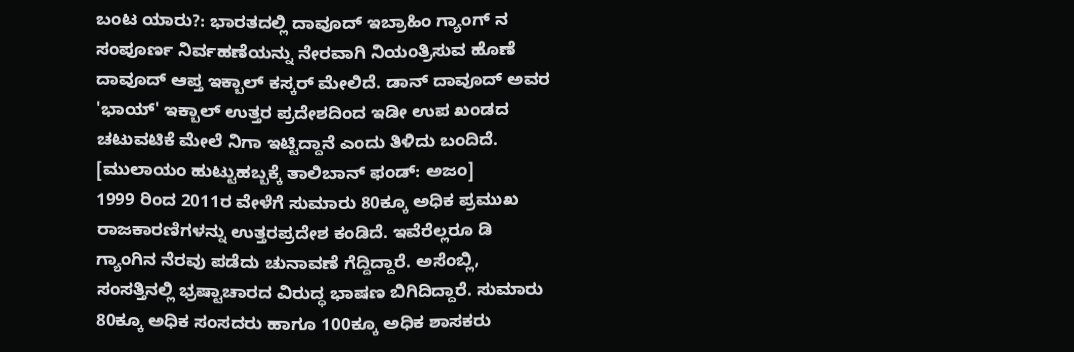ಬಂಟ ಯಾರು?: ಭಾರತದಲ್ಲಿ ದಾವೂದ್ ಇಬ್ರಾಹಿಂ ಗ್ಯಾಂಗ್ ನ ಸಂಪೂರ್ಣ ನಿರ್ವಹಣೆಯನ್ನು ನೇರವಾಗಿ ನಿಯಂತ್ರಿಸುವ ಹೊಣೆ ದಾವೂದ್ ಆಪ್ತ ಇಕ್ಬಾಲ್ ಕಸ್ಕರ್ ಮೇಲಿದೆ. ಡಾನ್ ದಾವೂದ್ ಅವರ 'ಭಾಯ್' ಇಕ್ಬಾಲ್ ಉತ್ತರ ಪ್ರದೇಶದಿಂದ ಇಡೀ ಉಪ ಖಂಡದ ಚಟುವಟಿಕೆ ಮೇಲೆ ನಿಗಾ ಇಟ್ಟಿದ್ದಾನೆ ಎಂದು ತಿಳಿದು ಬಂದಿದೆ. [ಮುಲಾಯಂ ಹುಟ್ಟುಹಬ್ಬಕ್ಕೆ ತಾಲಿಬಾನ್ ಫಂಡ್: ಅಜಂ]
1999 ರಿಂದ 2011ರ ವೇಳೆಗೆ ಸುಮಾರು 80ಕ್ಕೂ ಅಧಿಕ ಪ್ರಮುಖ ರಾಜಕಾರಣಿಗಳನ್ನು ಉತ್ತರಪ್ರದೇಶ ಕಂಡಿದೆ. ಇವೆರೆಲ್ಲರೂ ಡಿ ಗ್ಯಾಂಗಿನ ನೆರವು ಪಡೆದು ಚುನಾವಣೆ ಗೆದ್ದಿದ್ದಾರೆ. ಅಸೆಂಬ್ಲಿ, ಸಂಸತ್ತಿನಲ್ಲಿ ಭ್ರಷ್ಟಾಚಾರದ ವಿರುದ್ಧ ಭಾಷಣ ಬಿಗಿದಿದ್ದಾರೆ. ಸುಮಾರು 80ಕ್ಕೂ ಅಧಿಕ ಸಂಸದರು ಹಾಗೂ 100ಕ್ಕೂ ಅಧಿಕ ಶಾಸಕರು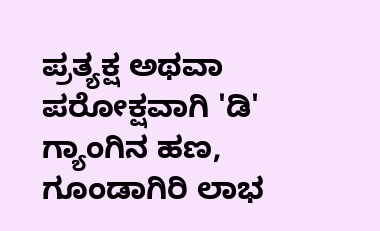ಪ್ರತ್ಯಕ್ಷ ಅಥವಾ ಪರೋಕ್ಷವಾಗಿ 'ಡಿ' ಗ್ಯಾಂಗಿನ ಹಣ, ಗೂಂಡಾಗಿರಿ ಲಾಭ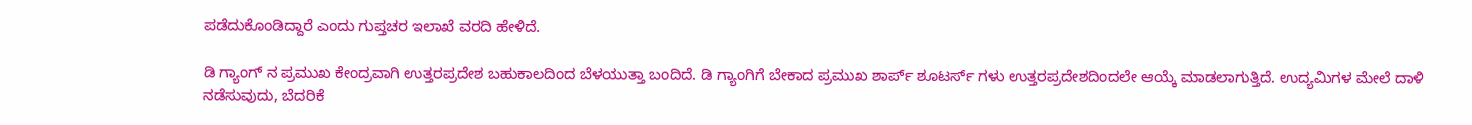ಪಡೆದುಕೊಂಡಿದ್ದಾರೆ ಎಂದು ಗುಪ್ತಚರ ಇಲಾಖೆ ವರದಿ ಹೇಳಿದೆ.

ಡಿ ಗ್ಯಾಂಗ್ ನ ಪ್ರಮುಖ ಕೇಂದ್ರವಾಗಿ ಉತ್ತರಪ್ರದೇಶ ಬಹುಕಾಲದಿಂದ ಬೆಳಯುತ್ತಾ ಬಂದಿದೆ. ಡಿ ಗ್ಯಾಂಗಿಗೆ ಬೇಕಾದ ಪ್ರಮುಖ ಶಾರ್ಪ್ ಶೂಟರ್ಸ್ ಗಳು ಉತ್ತರಪ್ರದೇಶದಿಂದಲೇ ಆಯ್ಕೆ ಮಾಡಲಾಗುತ್ತಿದೆ. ಉದ್ಯಮಿಗಳ ಮೇಲೆ ದಾಳಿ ನಡೆಸುವುದು, ಬೆದರಿಕೆ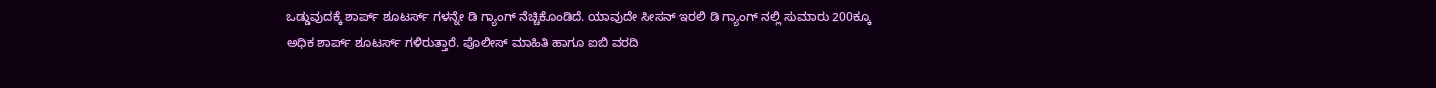ಒಡ್ಡುವುದಕ್ಕೆ ಶಾರ್ಪ್ ಶೂಟರ್ಸ್ ಗಳನ್ನೇ ಡಿ ಗ್ಯಾಂಗ್ ನೆಚ್ಚಿಕೊಂಡಿದೆ. ಯಾವುದೇ ಸೀಸನ್ ಇರಲಿ ಡಿ ಗ್ಯಾಂಗ್ ನಲ್ಲಿ ಸುಮಾರು 200ಕ್ಕೂ ಅಧಿಕ ಶಾರ್ಪ್ ಶೂಟರ್ಸ್ ಗಳಿರುತ್ತಾರೆ. ಪೊಲೀಸ್ ಮಾಹಿತಿ ಹಾಗೂ ಐಬಿ ವರದಿ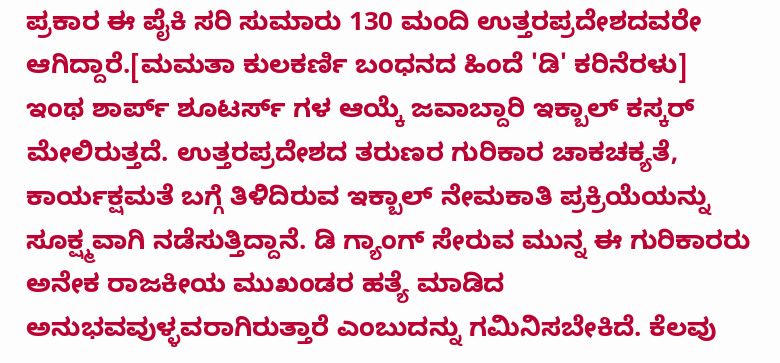ಪ್ರಕಾರ ಈ ಪೈಕಿ ಸರಿ ಸುಮಾರು 130 ಮಂದಿ ಉತ್ತರಪ್ರದೇಶದವರೇ ಆಗಿದ್ದಾರೆ.[ಮಮತಾ ಕುಲಕರ್ಣಿ ಬಂಧನದ ಹಿಂದೆ 'ಡಿ' ಕರಿನೆರಳು]
ಇಂಥ ಶಾರ್ಪ್ ಶೂಟರ್ಸ್ ಗಳ ಆಯ್ಕೆ ಜವಾಬ್ದಾರಿ ಇಕ್ಬಾಲ್ ಕಸ್ಕರ್ ಮೇಲಿರುತ್ತದೆ. ಉತ್ತರಪ್ರದೇಶದ ತರುಣರ ಗುರಿಕಾರ ಚಾಕಚಕ್ಯತೆ, ಕಾರ್ಯಕ್ಷಮತೆ ಬಗ್ಗೆ ತಿಳಿದಿರುವ ಇಕ್ಬಾಲ್ ನೇಮಕಾತಿ ಪ್ರಕ್ರಿಯೆಯನ್ನು ಸೂಕ್ಷ್ಮವಾಗಿ ನಡೆಸುತ್ತಿದ್ದಾನೆ. ಡಿ ಗ್ಯಾಂಗ್ ಸೇರುವ ಮುನ್ನ ಈ ಗುರಿಕಾರರು ಅನೇಕ ರಾಜಕೀಯ ಮುಖಂಡರ ಹತ್ಯೆ ಮಾಡಿದ ಅನುಭವವುಳ್ಳವರಾಗಿರುತ್ತಾರೆ ಎಂಬುದನ್ನು ಗಮಿನಿಸಬೇಕಿದೆ. ಕೆಲವು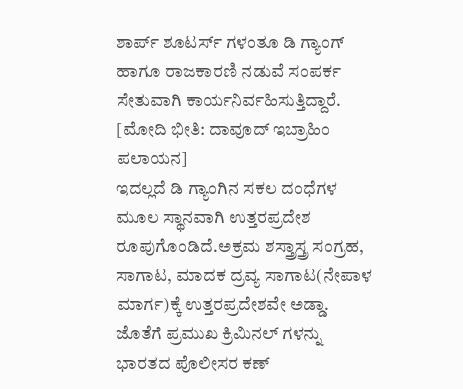ಶಾರ್ಪ್ ಶೂಟರ್ಸ್ ಗಳಂತೂ ಡಿ ಗ್ಯಾಂಗ್ ಹಾಗೂ ರಾಜಕಾರಣಿ ನಡುವೆ ಸಂಪರ್ಕ ಸೇತುವಾಗಿ ಕಾರ್ಯನಿರ್ವಹಿಸುತ್ತಿದ್ದಾರೆ. [ಮೋದಿ ಭೀತಿ: ದಾವೂದ್ ಇಬ್ರಾಹಿಂ ಪಲಾಯನ]
ಇದಲ್ಲದೆ ಡಿ ಗ್ಯಾಂಗಿನ ಸಕಲ ದಂಧೆಗಳ ಮೂಲ ಸ್ಥಾನವಾಗಿ ಉತ್ತರಪ್ರದೇಶ ರೂಪುಗೊಂಡಿದೆ.ಅಕ್ರಮ ಶಸ್ತ್ರಾಸ್ತ್ರ ಸಂಗ್ರಹ, ಸಾಗಾಟ, ಮಾದಕ ದ್ರವ್ಯ ಸಾಗಾಟ(ನೇಪಾಳ ಮಾರ್ಗ)ಕ್ಕೆ ಉತ್ತರಪ್ರದೇಶವೇ ಅಡ್ಡಾ. ಜೊತೆಗೆ ಪ್ರಮುಖ ಕ್ರಿಮಿನಲ್ ಗಳನ್ನು ಭಾರತದ ಪೊಲೀಸರ ಕಣ್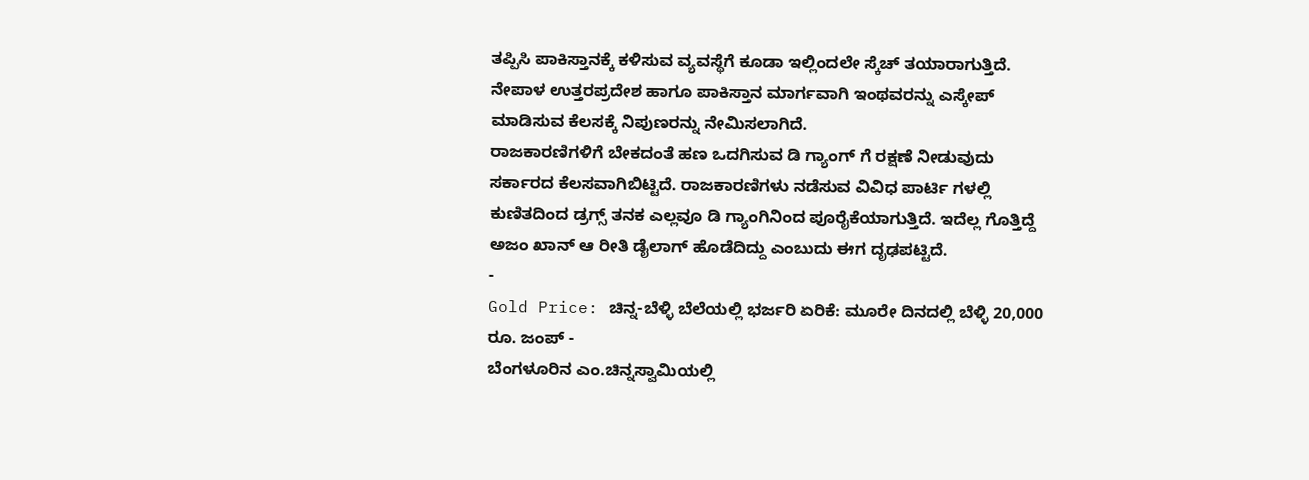ತಪ್ಪಿಸಿ ಪಾಕಿಸ್ತಾನಕ್ಕೆ ಕಳಿಸುವ ವ್ಯವಸ್ಥೆಗೆ ಕೂಡಾ ಇಲ್ಲಿಂದಲೇ ಸ್ಕೆಚ್ ತಯಾರಾಗುತ್ತಿದೆ. ನೇಪಾಳ ಉತ್ತರಪ್ರದೇಶ ಹಾಗೂ ಪಾಕಿಸ್ತಾನ ಮಾರ್ಗವಾಗಿ ಇಂಥವರನ್ನು ಎಸ್ಕೇಪ್ ಮಾಡಿಸುವ ಕೆಲಸಕ್ಕೆ ನಿಪುಣರನ್ನು ನೇಮಿಸಲಾಗಿದೆ.
ರಾಜಕಾರಣಿಗಳಿಗೆ ಬೇಕದಂತೆ ಹಣ ಒದಗಿಸುವ ಡಿ ಗ್ಯಾಂಗ್ ಗೆ ರಕ್ಷಣೆ ನೀಡುವುದು ಸರ್ಕಾರದ ಕೆಲಸವಾಗಿಬಿಟ್ಟಿದೆ. ರಾಜಕಾರಣಿಗಳು ನಡೆಸುವ ವಿವಿಧ ಪಾರ್ಟಿ ಗಳಲ್ಲಿ ಕುಣಿತದಿಂದ ಡ್ರಗ್ಸ್ ತನಕ ಎಲ್ಲವೂ ಡಿ ಗ್ಯಾಂಗಿನಿಂದ ಪೂರೈಕೆಯಾಗುತ್ತಿದೆ. ಇದೆಲ್ಲ ಗೊತ್ತಿದ್ದೆ ಅಜಂ ಖಾನ್ ಆ ರೀತಿ ಡೈಲಾಗ್ ಹೊಡೆದಿದ್ದು ಎಂಬುದು ಈಗ ದೃಢಪಟ್ಟಿದೆ.
-
Gold Price: ಚಿನ್ನ-ಬೆಳ್ಳಿ ಬೆಲೆಯಲ್ಲಿ ಭರ್ಜರಿ ಏರಿಕೆ: ಮೂರೇ ದಿನದಲ್ಲಿ ಬೆಳ್ಳಿ 20,000 ರೂ. ಜಂಪ್ -
ಬೆಂಗಳೂರಿನ ಎಂ.ಚಿನ್ನಸ್ವಾಮಿಯಲ್ಲಿ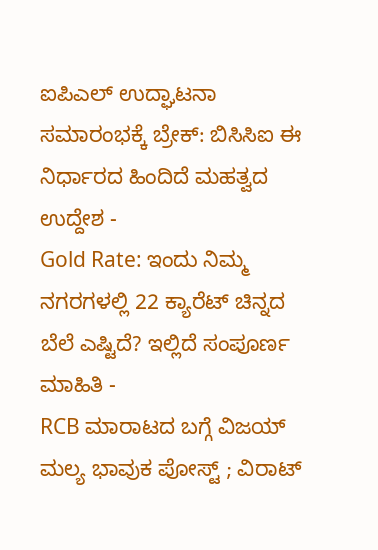ಐಪಿಎಲ್ ಉದ್ಘಾಟನಾ ಸಮಾರಂಭಕ್ಕೆ ಬ್ರೇಕ್: ಬಿಸಿಸಿಐ ಈ ನಿರ್ಧಾರದ ಹಿಂದಿದೆ ಮಹತ್ವದ ಉದ್ದೇಶ -
Gold Rate: ಇಂದು ನಿಮ್ಮ ನಗರಗಳಲ್ಲಿ 22 ಕ್ಯಾರೆಟ್ ಚಿನ್ನದ ಬೆಲೆ ಎಷ್ಟಿದೆ? ಇಲ್ಲಿದೆ ಸಂಪೂರ್ಣ ಮಾಹಿತಿ -
RCB ಮಾರಾಟದ ಬಗ್ಗೆ ವಿಜಯ್ ಮಲ್ಯ ಭಾವುಕ ಪೋಸ್ಟ್ ; ವಿರಾಟ್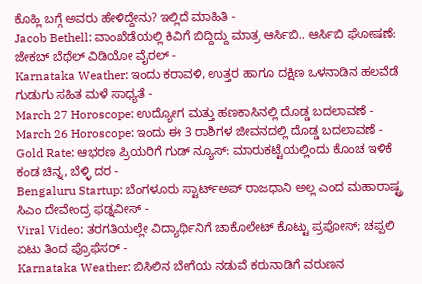ಕೊಹ್ಲಿ ಬಗ್ಗೆ ಅವರು ಹೇಳಿದ್ದೇನು? ಇಲ್ಲಿದೆ ಮಾಹಿತಿ -
Jacob Bethell: ವಾಂಖೆಡೆಯಲ್ಲಿ ಕಿವಿಗೆ ಬಿದ್ದಿದ್ದು ಮಾತ್ರ ಆರ್ಸಿಬಿ.. ಆರ್ಸಿಬಿ ಘೋಷಣೆ: ಜೇಕಬ್ ಬೆಥೆಲ್ ವಿಡಿಯೋ ವೈರಲ್ -
Karnataka Weather: ಇಂದು ಕರಾವಳಿ, ಉತ್ತರ ಹಾಗೂ ದಕ್ಷಿಣ ಒಳನಾಡಿನ ಹಲವೆಡೆ ಗುಡುಗು ಸಹಿತ ಮಳೆ ಸಾಧ್ಯತೆ -
March 27 Horoscope: ಉದ್ಯೋಗ ಮತ್ತು ಹಣಕಾಸಿನಲ್ಲಿ ದೊಡ್ಡ ಬದಲಾವಣೆ -
March 26 Horoscope: ಇಂದು ಈ 3 ರಾಶಿಗಳ ಜೀವನದಲ್ಲಿ ದೊಡ್ಡ ಬದಲಾವಣೆ -
Gold Rate: ಆಭರಣ ಪ್ರಿಯರಿಗೆ ಗುಡ್ ನ್ಯೂಸ್: ಮಾರುಕಟ್ಟೆಯಲ್ಲಿಂದು ಕೊಂಚ ಇಳಿಕೆ ಕಂಡ ಚಿನ್ನ, ಬೆಳ್ಳಿ ದರ -
Bengaluru Startup: ಬೆಂಗಳೂರು ಸ್ಟಾರ್ಟ್ಅಪ್ ರಾಜಧಾನಿ ಅಲ್ಲ ಎಂದ ಮಹಾರಾಷ್ಟ್ರ ಸಿಎಂ ದೇವೇಂದ್ರ ಫಡ್ನವೀಸ್ -
Viral Video: ತರಗತಿಯಲ್ಲೇ ವಿದ್ಯಾರ್ಥಿನಿಗೆ ಚಾಕೊಲೇಟ್ ಕೊಟ್ಟು ಪ್ರಪೋಸ್; ಚಪ್ಪಲಿ ಏಟು ತಿಂದ ಪ್ರೊಫೆಸರ್ -
Karnataka Weather: ಬಿಸಿಲಿನ ಬೇಗೆಯ ನಡುವೆ ಕರುನಾಡಿಗೆ ವರುಣನ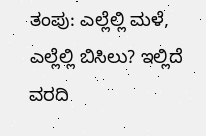ತಂಪು: ಎಲ್ಲೆಲ್ಲಿ ಮಳೆ, ಎಲ್ಲೆಲ್ಲಿ ಬಿಸಿಲು? ಇಲ್ಲಿದೆ ವರದಿ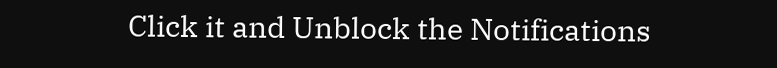Click it and Unblock the Notifications